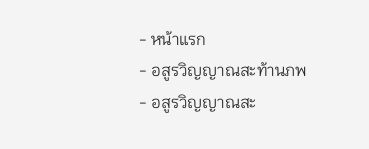- หน้าแรก
- อสูรวิญญาณสะท้านภพ
- อสูรวิญญาณสะ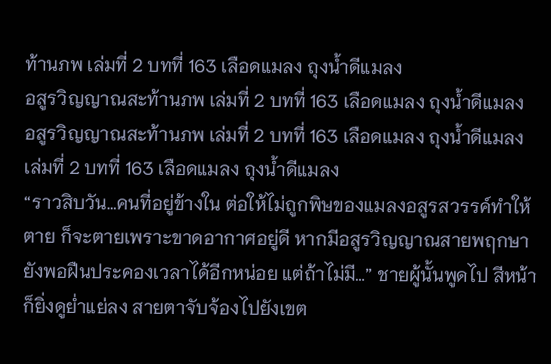ท้านภพ เล่มที่ 2 บทที่ 163 เลือดแมลง ถุงน้ำดีแมลง
อสูรวิญญาณสะท้านภพ เล่มที่ 2 บทที่ 163 เลือดแมลง ถุงน้ำดีแมลง
อสูรวิญญาณสะท้านภพ เล่มที่ 2 บทที่ 163 เลือดแมลง ถุงน้ำดีแมลง
เล่มที่ 2 บทที่ 163 เลือดแมลง ถุงน้ำดีแมลง
“ราวสิบวัน…คนที่อยู่ข้างใน ต่อให้ไม่ถูกพิษของแมลงอสูรสวรรค์ทำให้ตาย ก็จะตายเพราะขาดอากาศอยู่ดี หากมีอสูรวิญญาณสายพฤกษา ยังพอฝืนประคองเวลาได้อีกหน่อย แต่ถ้าไม่มี…” ชายผู้นั้นพูดไป สีหน้าก็ยิ่งดูย่ำแย่ลง สายตาจับจ้องไปยังเขต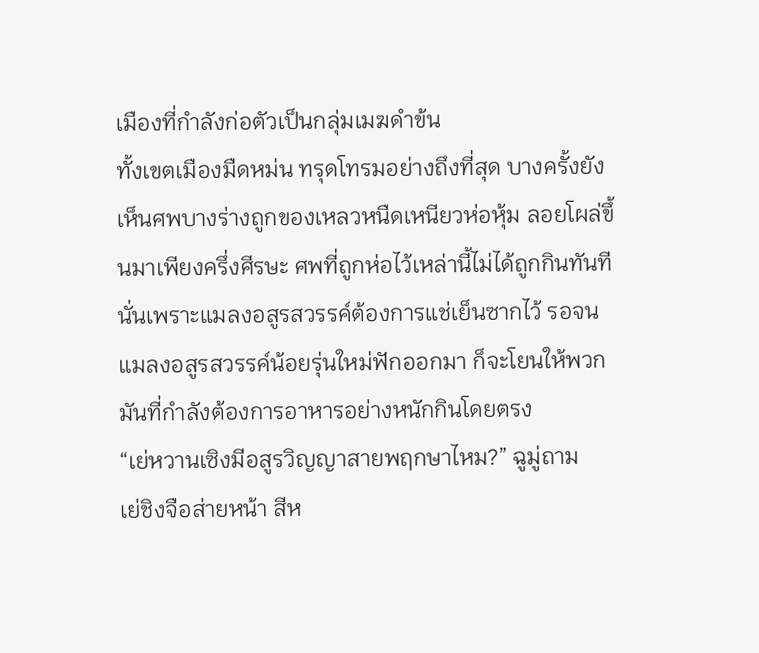เมืองที่กำลังก่อตัวเป็นกลุ่มเมฆดำข้น
ทั้งเขตเมืองมืดหม่น ทรุดโทรมอย่างถึงที่สุด บางครั้งยังเห็นศพบางร่างถูกของเหลวหนืดเหนียวห่อหุ้ม ลอยโผล่ขึ้นมาเพียงครึ่งศีรษะ ศพที่ถูกห่อไว้เหล่านี้ไม่ได้ถูกกินทันที นั่นเพราะแมลงอสูรสวรรค์ต้องการแช่เย็นซากไว้ รอจนแมลงอสูรสวรรค์น้อยรุ่นใหม่ฟักออกมา ก็จะโยนให้พวกมันที่กำลังต้องการอาหารอย่างหนักกินโดยตรง
“เย่หวานเซิงมีอสูรวิญญาสายพฤกษาไหม?” ฉูมู่ถาม
เย่ชิงจือส่ายหน้า สีห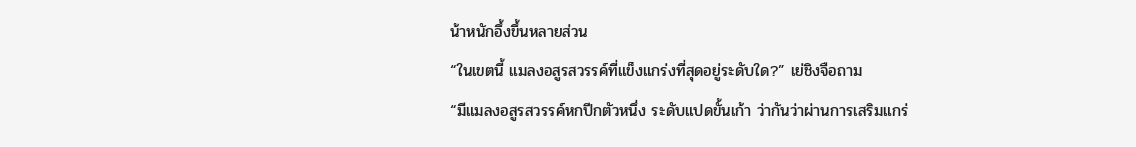น้าหนักอึ้งขึ้นหลายส่วน
“ในเขตนี้ แมลงอสูรสวรรค์ที่แข็งแกร่งที่สุดอยู่ระดับใด?” เย่ชิงจือถาม
“มีแมลงอสูรสวรรค์หกปีกตัวหนึ่ง ระดับแปดขั้นเก้า ว่ากันว่าผ่านการเสริมแกร่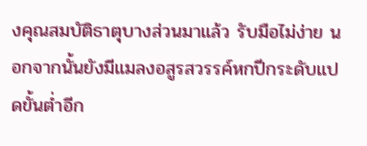งคุณสมบัติธาตุบางส่วนมาแล้ว รับมือไม่ง่าย นอกจากนั้นยังมีแมลงอสูรสวรรค์หกปีกระดับแปดขั้นต่ำอีก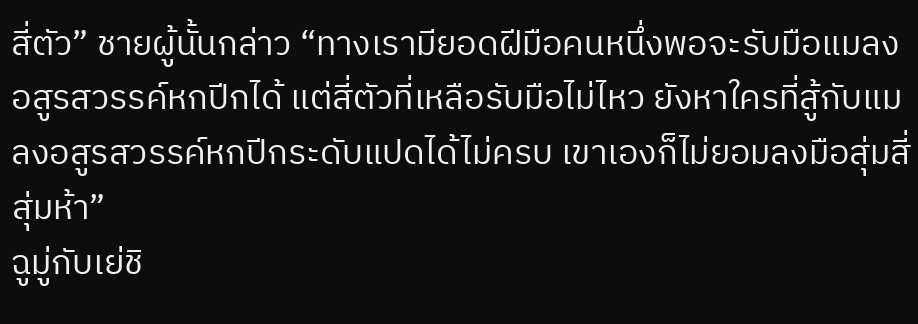สี่ตัว” ชายผู้นั้นกล่าว “ทางเรามียอดฝีมือคนหนึ่งพอจะรับมือแมลงอสูรสวรรค์หกปีกได้ แต่สี่ตัวที่เหลือรับมือไม่ไหว ยังหาใครที่สู้กับแมลงอสูรสวรรค์หกปีกระดับแปดได้ไม่ครบ เขาเองก็ไม่ยอมลงมือสุ่มสี่สุ่มห้า”
ฉูมู่กับเย่ชิ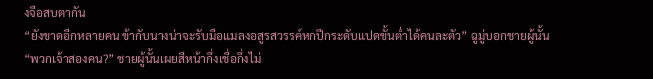งจือสบตากัน
“ยังขาดอีกหลายคน ข้ากับนางน่าจะรับมือแมลงอสูรสวรรค์หกปีกระดับแปดขั้นต่ำได้คนละตัว” ฉูมู่บอกชายผู้นั้น
“พวกเจ้าสองคน?” ชายผู้นั้นเผยสีหน้ากึ่งเชื่อกึ่งไม่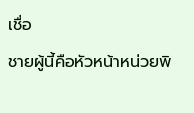เชื่อ
ชายผู้นี้คือหัวหน้าหน่วยพิ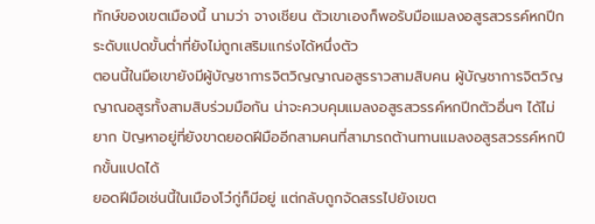ทักษ์ของเขตเมืองนี้ นามว่า จางเชียน ตัวเขาเองก็พอรับมือแมลงอสูรสวรรค์หกปีกระดับแปดขั้นต่ำที่ยังไม่ถูกเสริมแกร่งได้หนึ่งตัว
ตอนนี้ในมือเขายังมีผู้บัญชาการจิตวิญญาณอสูรราวสามสิบคน ผู้บัญชาการจิตวิญญาณอสูรทั้งสามสิบร่วมมือกัน น่าจะควบคุมแมลงอสูรสวรรค์หกปีกตัวอื่นๆ ได้ไม่ยาก ปัญหาอยู่ที่ยังขาดยอดฝีมืออีกสามคนที่สามารถต้านทานแมลงอสูรสวรรค์หกปีกขั้นแปดได้
ยอดฝีมือเช่นนี้ในเมืองโว๋กู่ก็มีอยู่ แต่กลับถูกจัดสรรไปยังเขต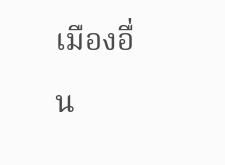เมืองอื่น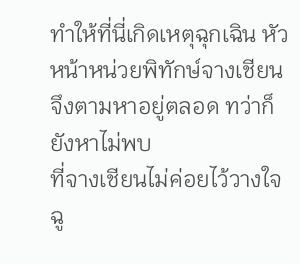ทำให้ที่นี่เกิดเหตุฉุกเฉิน หัวหน้าหน่วยพิทักษ์จางเชียนจึงตามหาอยู่ตลอด ทว่าก็ยังหาไม่พบ
ที่จางเชียนไม่ค่อยไว้วางใจฉู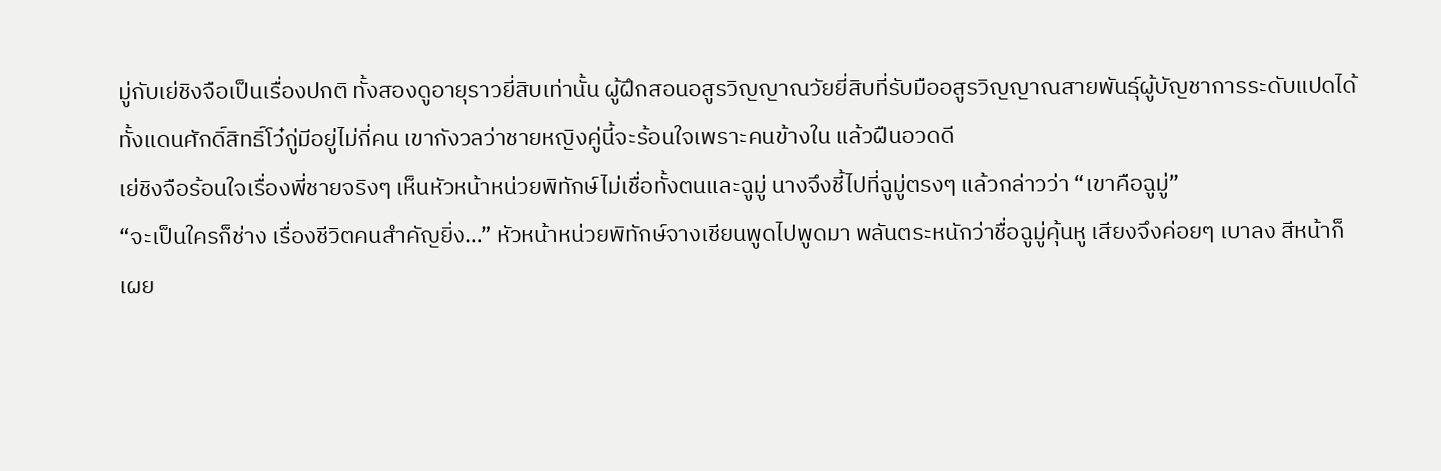มู่กับเย่ชิงจือเป็นเรื่องปกติ ทั้งสองดูอายุราวยี่สิบเท่านั้น ผู้ฝึกสอนอสูรวิญญาณวัยยี่สิบที่รับมืออสูรวิญญาณสายพันธุ์ผู้บัญชาการระดับแปดได้ ทั้งแดนศักดิ์สิทธิ์โว๋กู่มีอยู่ไม่กี่คน เขากังวลว่าชายหญิงคู่นี้จะร้อนใจเพราะคนข้างใน แล้วฝืนอวดดี
เย่ชิงจือร้อนใจเรื่องพี่ชายจริงๆ เห็นหัวหน้าหน่วยพิทักษ์ไม่เชื่อทั้งตนและฉูมู่ นางจึงชี้ไปที่ฉูมู่ตรงๆ แล้วกล่าวว่า “เขาคือฉูมู่”
“จะเป็นใครก็ช่าง เรื่องชีวิตคนสำคัญยิ่ง…” หัวหน้าหน่วยพิทักษ์จางเชียนพูดไปพูดมา พลันตระหนักว่าชื่อฉูมู่คุ้นหู เสียงจึงค่อยๆ เบาลง สีหน้าก็เผย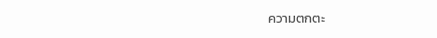ความตกตะ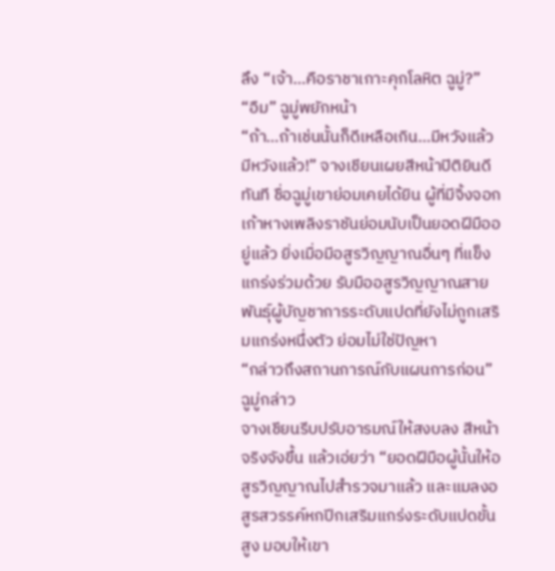ลึง “เจ้า…คือราชาเกาะคุกโลหิต ฉูมู่?”
“อืม” ฉูมู่พยักหน้า
“ถ้า…ถ้าเช่นนั้นก็ดีเหลือเกิน…มีหวังแล้ว มีหวังแล้ว!” จางเชียนเผยสีหน้าปิติยินดีทันที ชื่อฉูมู่เขาย่อมเคยได้ยิน ผู้ที่มีจิ้งจอกเก้าหางเพลิงราชันย่อมนับเป็นยอดฝีมืออยู่แล้ว ยิ่งเมื่อมีอสูรวิญญาณอื่นๆ ที่แข็งแกร่งร่วมด้วย รับมืออสูรวิญญาณสายพันธุ์ผู้บัญชาการระดับแปดที่ยังไม่ถูกเสริมแกร่งหนึ่งตัว ย่อมไม่ใช่ปัญหา
“กล่าวถึงสถานการณ์กับแผนการก่อน” ฉูมู่กล่าว
จางเชียนรีบปรับอารมณ์ให้สงบลง สีหน้าจริงจังขึ้น แล้วเอ่ยว่า “ยอดฝีมือผู้นั้นให้อสูรวิญญาณไปสำรวจมาแล้ว และแมลงอสูรสวรรค์หกปีกเสริมแกร่งระดับแปดขั้นสูง มอบให้เขา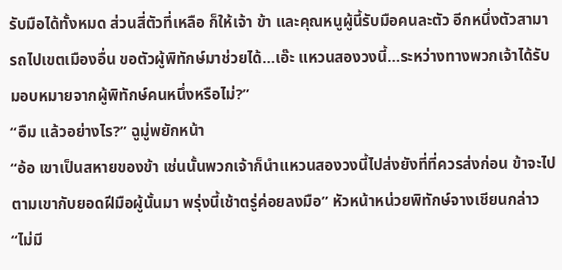รับมือได้ทั้งหมด ส่วนสี่ตัวที่เหลือ ก็ให้เจ้า ข้า และคุณหนูผู้นี้รับมือคนละตัว อีกหนึ่งตัวสามารถไปเขตเมืองอื่น ขอตัวผู้พิทักษ์มาช่วยได้…เอ๊ะ แหวนสองวงนี้…ระหว่างทางพวกเจ้าได้รับมอบหมายจากผู้พิทักษ์คนหนึ่งหรือไม่?”
“อืม แล้วอย่างไร?” ฉูมู่พยักหน้า
“อ้อ เขาเป็นสหายของข้า เช่นนั้นพวกเจ้าก็นำแหวนสองวงนี้ไปส่งยังที่ที่ควรส่งก่อน ข้าจะไปตามเขากับยอดฝีมือผู้นั้นมา พรุ่งนี้เช้าตรู่ค่อยลงมือ” หัวหน้าหน่วยพิทักษ์จางเชียนกล่าว
“ไม่มี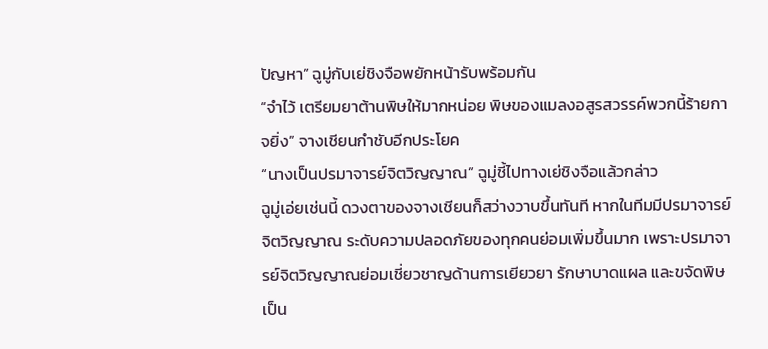ปัญหา” ฉูมู่กับเย่ชิงจือพยักหน้ารับพร้อมกัน
“จำไว้ เตรียมยาต้านพิษให้มากหน่อย พิษของแมลงอสูรสวรรค์พวกนี้ร้ายกาจยิ่ง” จางเชียนกำชับอีกประโยค
“นางเป็นปรมาจารย์จิตวิญญาณ” ฉูมู่ชี้ไปทางเย่ชิงจือแล้วกล่าว
ฉูมู่เอ่ยเช่นนี้ ดวงตาของจางเชียนก็สว่างวาบขึ้นทันที หากในทีมมีปรมาจารย์จิตวิญญาณ ระดับความปลอดภัยของทุกคนย่อมเพิ่มขึ้นมาก เพราะปรมาจารย์จิตวิญญาณย่อมเชี่ยวชาญด้านการเยียวยา รักษาบาดแผล และขจัดพิษเป็น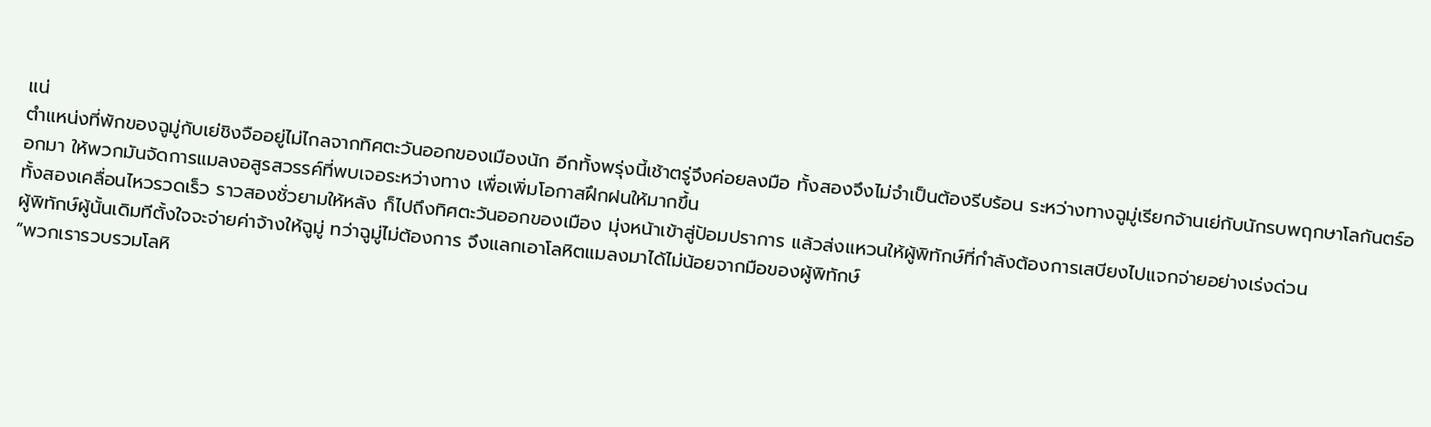แน่
ตำแหน่งที่พักของฉูมู่กับเย่ชิงจืออยู่ไม่ไกลจากทิศตะวันออกของเมืองนัก อีกทั้งพรุ่งนี้เช้าตรู่จึงค่อยลงมือ ทั้งสองจึงไม่จำเป็นต้องรีบร้อน ระหว่างทางฉูมู่เรียกจ้านเย่กับนักรบพฤกษาโลกันตร์ออกมา ให้พวกมันจัดการแมลงอสูรสวรรค์ที่พบเจอระหว่างทาง เพื่อเพิ่มโอกาสฝึกฝนให้มากขึ้น
ทั้งสองเคลื่อนไหวรวดเร็ว ราวสองชั่วยามให้หลัง ก็ไปถึงทิศตะวันออกของเมือง มุ่งหน้าเข้าสู่ป้อมปราการ แล้วส่งแหวนให้ผู้พิทักษ์ที่กำลังต้องการเสบียงไปแจกจ่ายอย่างเร่งด่วน
ผู้พิทักษ์ผู้นั้นเดิมทีตั้งใจจะจ่ายค่าจ้างให้ฉูมู่ ทว่าฉูมู่ไม่ต้องการ จึงแลกเอาโลหิตแมลงมาได้ไม่น้อยจากมือของผู้พิทักษ์
“พวกเรารวบรวมโลหิ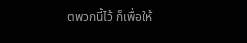ตพวกนี้ไว้ ก็เพื่อให้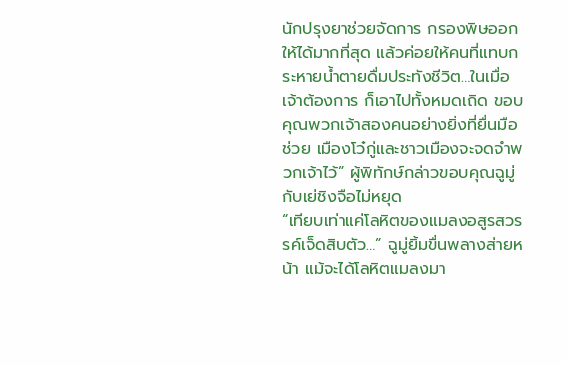นักปรุงยาช่วยจัดการ กรองพิษออกให้ได้มากที่สุด แล้วค่อยให้คนที่แทบกระหายน้ำตายดื่มประทังชีวิต…ในเมื่อเจ้าต้องการ ก็เอาไปทั้งหมดเถิด ขอบคุณพวกเจ้าสองคนอย่างยิ่งที่ยื่นมือช่วย เมืองโว๋กู่และชาวเมืองจะจดจำพวกเจ้าไว้” ผู้พิทักษ์กล่าวขอบคุณฉูมู่กับเย่ชิงจือไม่หยุด
“เทียบเท่าแค่โลหิตของแมลงอสูรสวรรค์เจ็ดสิบตัว…” ฉูมู่ยิ้มขื่นพลางส่ายหน้า แม้จะได้โลหิตแมลงมา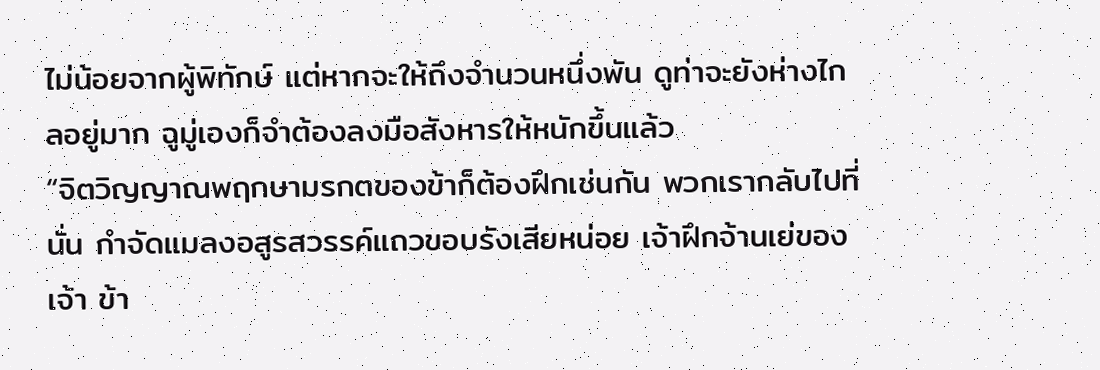ไม่น้อยจากผู้พิทักษ์ แต่หากจะให้ถึงจำนวนหนึ่งพัน ดูท่าจะยังห่างไกลอยู่มาก ฉูมู่เองก็จำต้องลงมือสังหารให้หนักขึ้นแล้ว
“จิตวิญญาณพฤกษามรกตของข้าก็ต้องฝึกเช่นกัน พวกเรากลับไปที่นั่น กำจัดแมลงอสูรสวรรค์แถวขอบรังเสียหน่อย เจ้าฝึกจ้านเย่ของเจ้า ข้า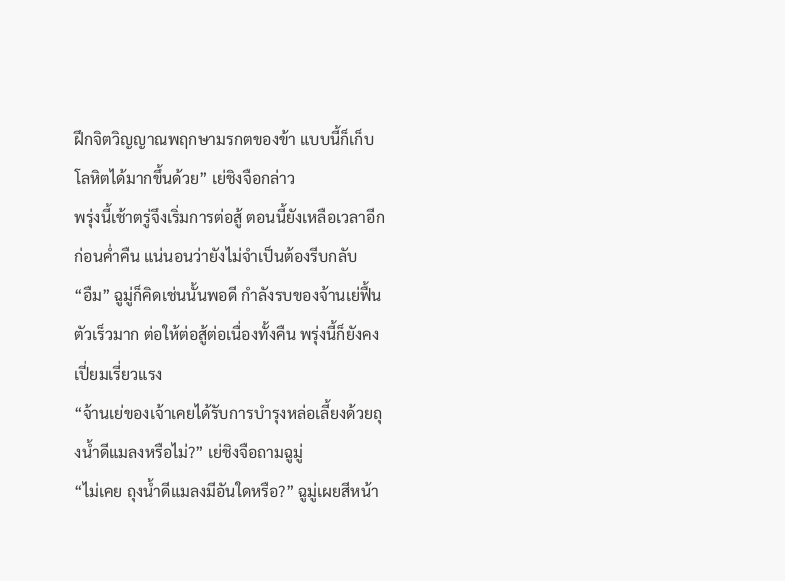ฝึกจิตวิญญาณพฤกษามรกตของข้า แบบนี้ก็เก็บโลหิตได้มากขึ้นด้วย” เย่ชิงจือกล่าว
พรุ่งนี้เช้าตรู่จึงเริ่มการต่อสู้ ตอนนี้ยังเหลือเวลาอีกก่อนค่ำคืน แน่นอนว่ายังไม่จำเป็นต้องรีบกลับ
“อืม” ฉูมู่ก็คิดเช่นนั้นพอดี กำลังรบของจ้านเย่ฟื้นตัวเร็วมาก ต่อให้ต่อสู้ต่อเนื่องทั้งคืน พรุ่งนี้ก็ยังคงเปี่ยมเรี่ยวแรง
“จ้านเย่ของเจ้าเคยได้รับการบำรุงหล่อเลี้ยงด้วยถุงน้ำดีแมลงหรือไม่?” เย่ชิงจือถามฉูมู่
“ไม่เคย ถุงน้ำดีแมลงมีอันใดหรือ?” ฉูมู่เผยสีหน้า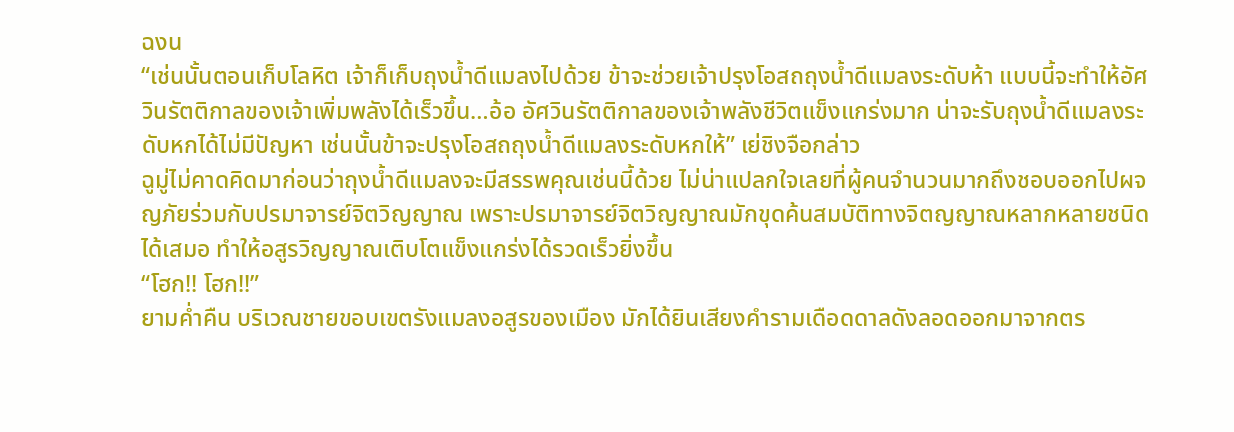ฉงน
“เช่นนั้นตอนเก็บโลหิต เจ้าก็เก็บถุงน้ำดีแมลงไปด้วย ข้าจะช่วยเจ้าปรุงโอสถถุงน้ำดีแมลงระดับห้า แบบนี้จะทำให้อัศวินรัตติกาลของเจ้าเพิ่มพลังได้เร็วขึ้น…อ้อ อัศวินรัตติกาลของเจ้าพลังชีวิตแข็งแกร่งมาก น่าจะรับถุงน้ำดีแมลงระดับหกได้ไม่มีปัญหา เช่นนั้นข้าจะปรุงโอสถถุงน้ำดีแมลงระดับหกให้” เย่ชิงจือกล่าว
ฉูมู่ไม่คาดคิดมาก่อนว่าถุงน้ำดีแมลงจะมีสรรพคุณเช่นนี้ด้วย ไม่น่าแปลกใจเลยที่ผู้คนจำนวนมากถึงชอบออกไปผจญภัยร่วมกับปรมาจารย์จิตวิญญาณ เพราะปรมาจารย์จิตวิญญาณมักขุดค้นสมบัติทางจิตญญาณหลากหลายชนิดได้เสมอ ทำให้อสูรวิญญาณเติบโตแข็งแกร่งได้รวดเร็วยิ่งขึ้น
“โฮก!! โฮก!!”
ยามค่ำคืน บริเวณชายขอบเขตรังแมลงอสูรของเมือง มักได้ยินเสียงคำรามเดือดดาลดังลอดออกมาจากตร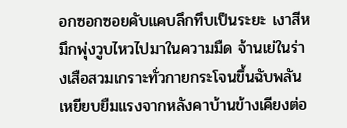อกซอกซอยคับแคบลึกทึบเป็นระยะ เงาสีหมึกพุ่งวูบไหวไปมาในความมืด จ้านเย่ในร่างเสือสวมเกราะทั่วกายกระโจนขึ้นฉับพลัน เหยียบยืมแรงจากหลังคาบ้านข้างเคียงต่อ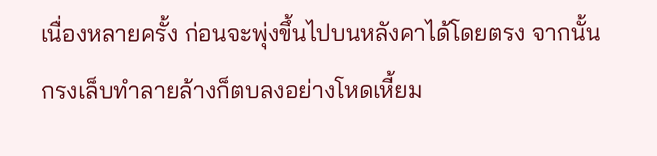เนื่องหลายครั้ง ก่อนจะพุ่งขึ้นไปบนหลังคาได้โดยตรง จากนั้นกรงเล็บทำลายล้างก็ตบลงอย่างโหดเหี้ยม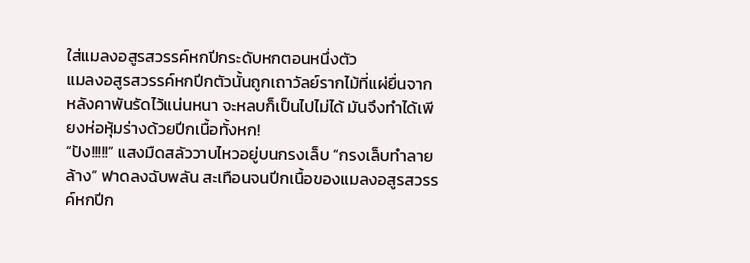ใส่แมลงอสูรสวรรค์หกปีกระดับหกตอนหนึ่งตัว
แมลงอสูรสวรรค์หกปีกตัวนั้นถูกเถาวัลย์รากไม้ที่แผ่ยื่นจากหลังคาพันรัดไว้แน่นหนา จะหลบก็เป็นไปไม่ได้ มันจึงทำได้เพียงห่อหุ้มร่างด้วยปีกเนื้อทั้งหก!
“ปัง!!!!!” แสงมืดสลัววาบไหวอยู่บนกรงเล็บ “กรงเล็บทำลายล้าง” ฟาดลงฉับพลัน สะเทือนจนปีกเนื้อของแมลงอสูรสวรรค์หกปีก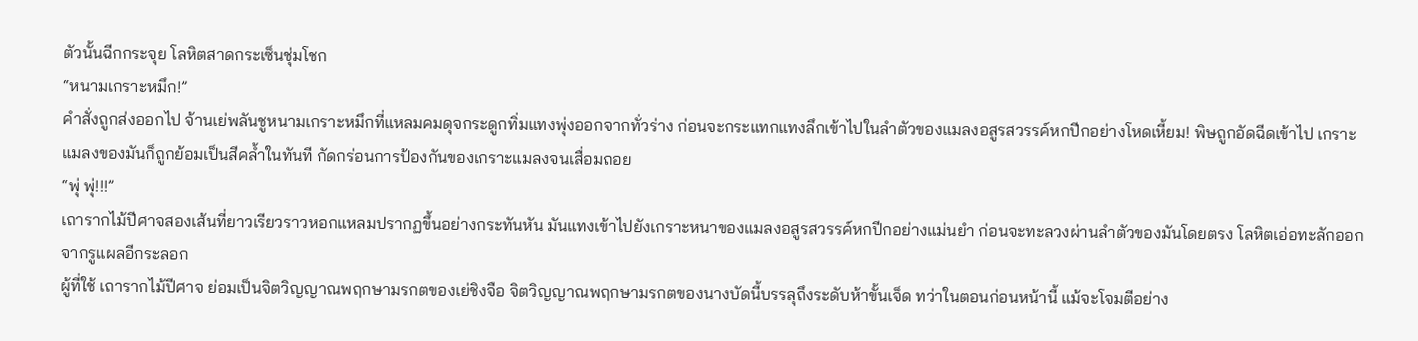ตัวนั้นฉีกกระจุย โลหิตสาดกระเซ็นชุ่มโชก
“หนามเกราะหมึก!”
คำสั่งถูกส่งออกไป จ้านเย่พลันชูหนามเกราะหมึกที่แหลมคมดุจกระดูกทิ่มแทงพุ่งออกจากทั่วร่าง ก่อนจะกระแทกแทงลึกเข้าไปในลำตัวของแมลงอสูรสวรรค์หกปีกอย่างโหดเหี้ยม! พิษถูกอัดฉีดเข้าไป เกราะแมลงของมันก็ถูกย้อมเป็นสีคล้ำในทันที กัดกร่อนการป้องกันของเกราะแมลงจนเสื่อมถอย
“พุ่ พุ่!!!”
เถารากไม้ปีศาจสองเส้นที่ยาวเรียวราวหอกแหลมปรากฏขึ้นอย่างกระทันหัน มันแทงเข้าไปยังเกราะหนาของแมลงอสูรสวรรค์หกปีกอย่างแม่นยำ ก่อนจะทะลวงผ่านลำตัวของมันโดยตรง โลหิตเอ่อทะลักออกจากรูแผลอีกระลอก
ผู้ที่ใช้ เถารากไม้ปีศาจ ย่อมเป็นจิตวิญญาณพฤกษามรกตของเย่ชิงจือ จิตวิญญาณพฤกษามรกตของนางบัดนี้บรรลุถึงระดับห้าขั้นเจ็ด ทว่าในตอนก่อนหน้านี้ แม้จะโจมตีอย่าง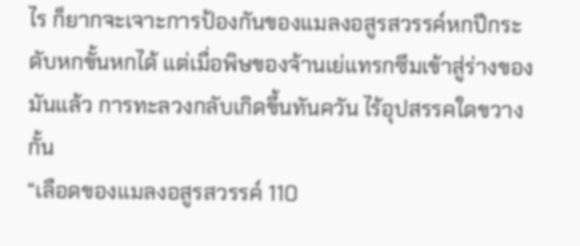ไร ก็ยากจะเจาะการป้องกันของแมลงอสูรสวรรค์หกปีกระดับหกขั้นหกได้ แต่เมื่อพิษของจ้านเย่แทรกซึมเข้าสู่ร่างของมันแล้ว การทะลวงกลับเกิดขึ้นทันควัน ไร้อุปสรรคใดขวางกั้น
“เลือดของแมลงอสูรสวรรค์ 110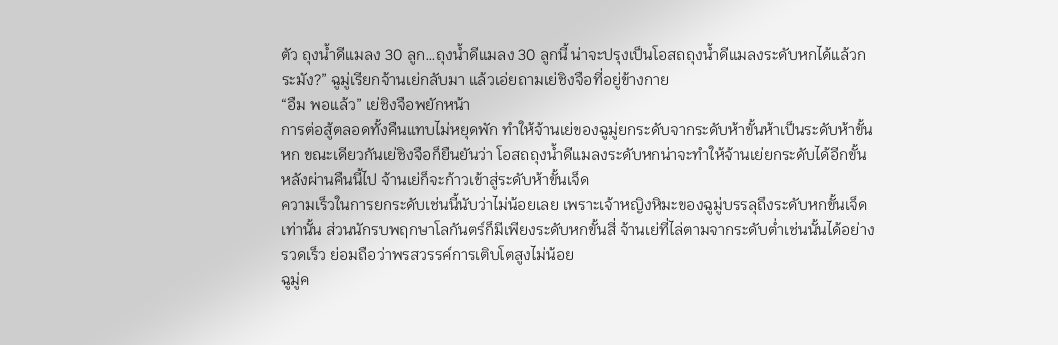ตัว ถุงน้ำดีแมลง 30 ลูก…ถุงน้ำดีแมลง 30 ลูกนี้ น่าจะปรุงเป็นโอสถถุงน้ำดีแมลงระดับหกได้แล้วกระมัง?” ฉูมู่เรียกจ้านเย่กลับมา แล้วเอ่ยถามเย่ชิงจือที่อยู่ข้างกาย
“อืม พอแล้ว” เย่ชิงจือพยักหน้า
การต่อสู้ตลอดทั้งคืนแทบไม่หยุดพัก ทำให้จ้านเย่ของฉูมู่ยกระดับจากระดับห้าขั้นห้าเป็นระดับห้าขั้นหก ขณะเดียวกันเย่ชิงจือก็ยืนยันว่า โอสถถุงน้ำดีแมลงระดับหกน่าจะทำให้จ้านเย่ยกระดับได้อีกขั้น หลังผ่านคืนนี้ไป จ้านเย่ก็จะก้าวเข้าสู่ระดับห้าขั้นเจ็ด
ความเร็วในการยกระดับเช่นนี้นับว่าไม่น้อยเลย เพราะเจ้าหญิงหิมะของฉูมู่บรรลุถึงระดับหกขั้นเจ็ดเท่านั้น ส่วนนักรบพฤกษาโลกันตร์ก็มีเพียงระดับหกขั้นสี่ จ้านเย่ที่ไล่ตามจากระดับต่ำเช่นนั้นได้อย่างรวดเร็ว ย่อมถือว่าพรสวรรค์การเติบโตสูงไม่น้อย
ฉูมู่ค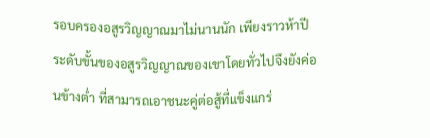รอบครองอสูรวิญญาณมาไม่นานนัก เพียงราวห้าปี ระดับขั้นของอสูรวิญญาณของเขาโดยทั่วไปจึงยังค่อนข้างต่ำ ที่สามารถเอาชนะคู่ต่อสู้ที่แข็งแกร่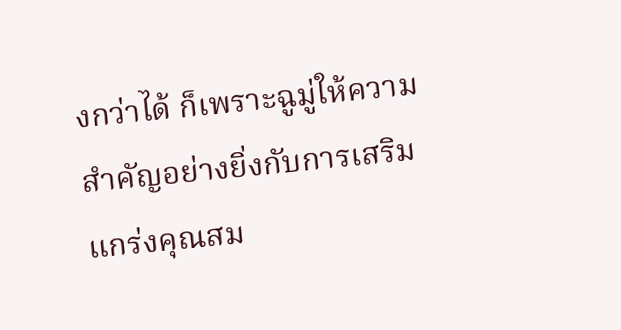งกว่าได้ ก็เพราะฉูมู่ให้ความสำคัญอย่างยิ่งกับการเสริมแกร่งคุณสม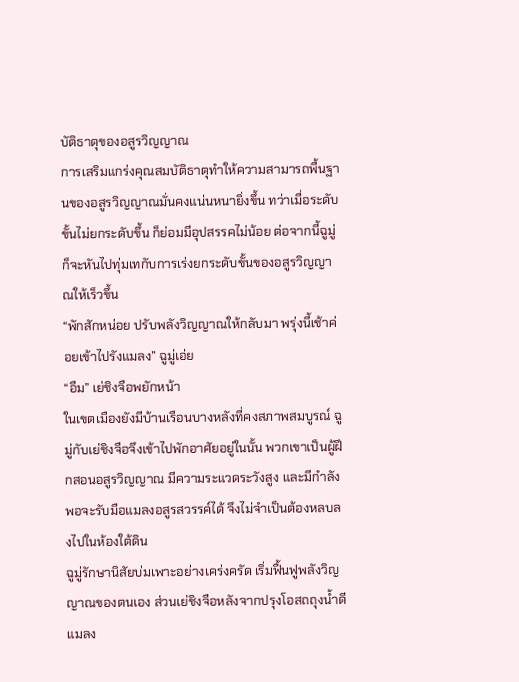บัติธาตุของอสูรวิญญาณ
การเสริมแกร่งคุณสมบัติธาตุทำให้ความสามารถพื้นฐานของอสูรวิญญาณมั่นคงแน่นหนายิ่งขึ้น ทว่าเมื่อระดับขั้นไม่ยกระดับขึ้น ก็ย่อมมีอุปสรรคไม่น้อย ต่อจากนี้ฉูมู่ก็จะหันไปทุ่มเทกับการเร่งยกระดับขั้นของอสูรวิญญาณให้เร็วขึ้น
“พักสักหน่อย ปรับพลังวิญญาณให้กลับมา พรุ่งนี้เช้าค่อยเข้าไปรังแมลง” ฉูมู่เอ่ย
“อืม” เย่ชิงจือพยักหน้า
ในเขตเมืองยังมีบ้านเรือนบางหลังที่คงสภาพสมบูรณ์ ฉูมู่กับเย่ชิงจือจึงเข้าไปพักอาศัยอยู่ในนั้น พวกเขาเป็นผู้ฝึกสอนอสูรวิญญาณ มีความระแวดระวังสูง และมีกำลังพอจะรับมือแมลงอสูรสวรรค์ได้ จึงไม่จำเป็นต้องหลบลงไปในห้องใต้ดิน
ฉูมู่รักษานิสัยบ่มเพาะอย่างเคร่งครัด เริ่มฟื้นฟูพลังวิญญาณของตนเอง ส่วนเย่ชิงจือหลังจากปรุงโอสถถุงน้ำดีแมลง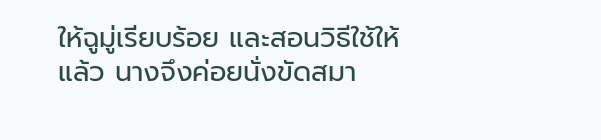ให้ฉูมู่เรียบร้อย และสอนวิธีใช้ให้แล้ว นางจึงค่อยนั่งขัดสมา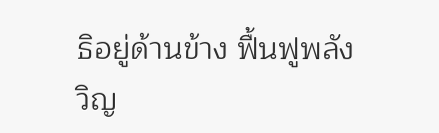ธิอยู่ด้านข้าง ฟื้นฟูพลังวิญ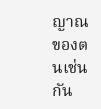ญาณของตนเช่นกัน